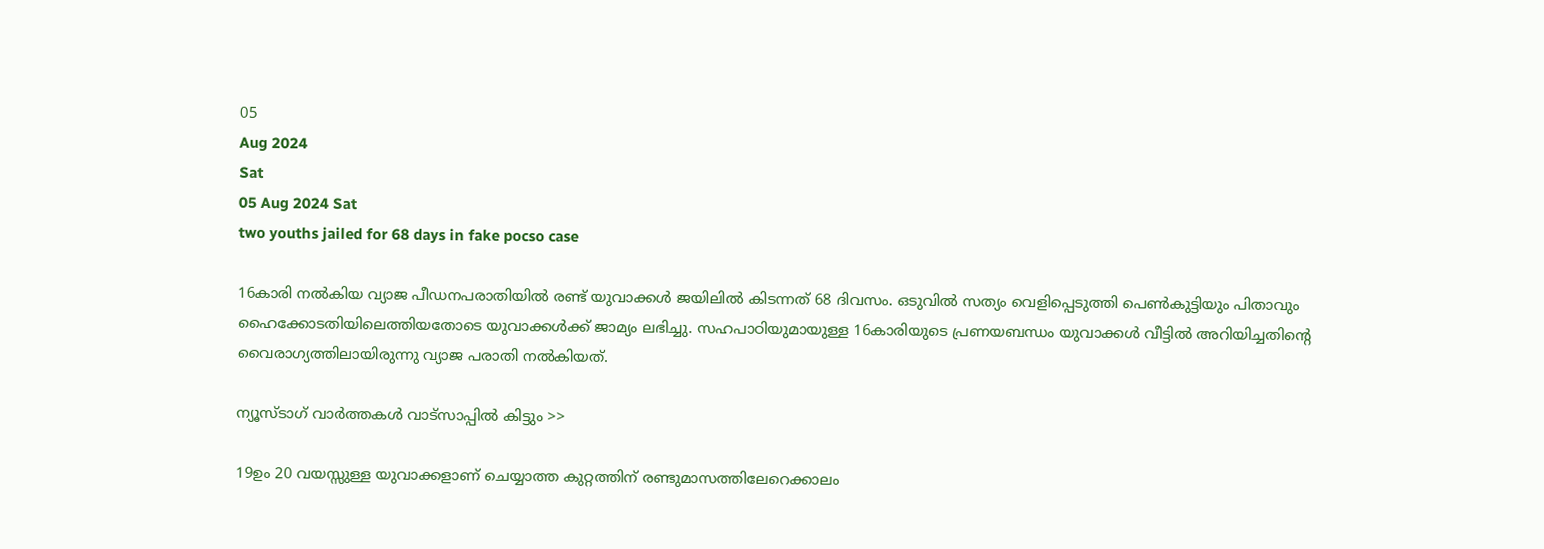05
Aug 2024
Sat
05 Aug 2024 Sat
two youths jailed for 68 days in fake pocso case

16കാരി നൽകിയ വ്യാജ പീഡനപരാതിയിൽ രണ്ട് യുവാക്കൾ ജയിലിൽ കിടന്നത് 68 ദിവസം. ഒടുവിൽ സത്യം വെളിപ്പെടുത്തി പെൺകുട്ടിയും പിതാവും ഹൈക്കോടതിയിലെത്തിയതോടെ യുവാക്കൾക്ക് ജാമ്യം ലഭിച്ചു. സഹപാഠിയുമായുള്ള 16കാരിയുടെ പ്രണയബന്ധം യുവാക്കൾ വീട്ടിൽ അറിയിച്ചതിന്റെ വൈരാഗ്യത്തിലായിരുന്നു വ്യാജ പരാതി നൽകിയത്.

ന്യൂസ്ടാഗ് വാര്‍ത്തകള്‍ വാട്‌സാപ്പില്‍ കിട്ടും >>

19ഉം 20 വയസ്സുള്ള യുവാക്കളാണ് ചെയ്യാത്ത കുറ്റത്തിന് രണ്ടുമാസത്തിലേറെക്കാലം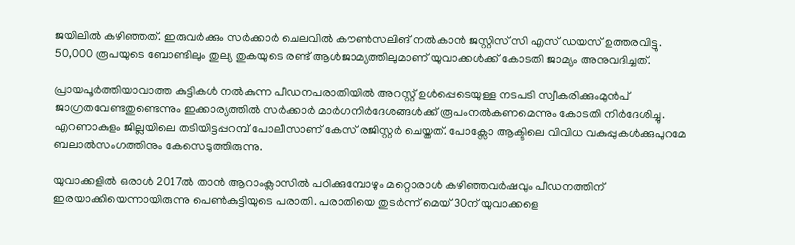ജയിലിൽ കഴിഞ്ഞത്. ഇരുവർക്കും സർക്കാർ ചെലവിൽ കൗൺസലിങ് നൽകാൻ ജസ്റ്റിസ് സി എസ് ഡയസ് ഉത്തരവിട്ടു. 50,000 രൂപയുടെ ബോണ്ടിലും തുല്യ തുകയുടെ രണ്ട് ആൾജാമ്യത്തിലുമാണ് യുവാക്കൾക്ക് കോടതി ജാമ്യം അനുവദിച്ചത്.

പ്രായപൂർത്തിയാവാത്ത കുട്ടികൾ നൽകുന്ന പീഡനപരാതിയിൽ അറസ്റ്റ് ഉൾപ്പെടെയുള്ള നടപടി സ്വീകരിക്കുംമുൻപ് ജാഗ്രതവേണ്ടതുണ്ടെന്നും ഇക്കാര്യത്തിൽ സർക്കാർ മാർഗനിർദേശങ്ങൾക്ക് രൂപംനൽകണമെന്നും കോടതി നിർദേശിച്ചു. എറണാകുളം ജില്ലയിലെ തടിയിട്ടപ്പറമ്പ് പോലീസാണ് കേസ് രജിസ്റ്റർ ചെയ്തത്. പോക്സോ ആക്ടിലെ വിവിധ വകുപ്പുകൾക്കുപുറമേ ബലാൽസംഗത്തിനും കേസെടുത്തിരുന്നു.

യുവാക്കളിൽ ഒരാൾ 2017ൽ താൻ ആറാംക്ലാസിൽ പഠിക്കുമ്പോഴും മറ്റൊരാൾ കഴിഞ്ഞവർഷവും പീഡനത്തിന് ഇരയാക്കിയെന്നായിരുന്നു പെൺകുട്ടിയുടെ പരാതി. പരാതിയെ തുടർന്ന് മെയ് 30ന് യുവാക്കളെ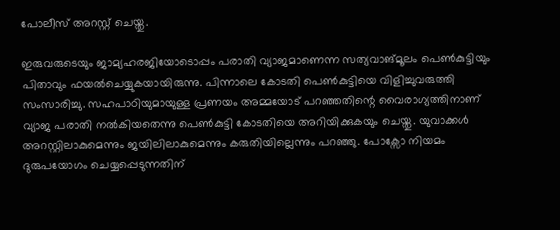പോലീസ് അറസ്റ്റ് ചെയ്തു.

ഇരുവരുടെയും ജാമ്യഹരജിയോടൊപ്പം പരാതി വ്യാജമാണെന്ന സത്യവാങ്മൂലം പെൺകുട്ടിയും പിതാവും ഫയൽചെയ്യുകയായിരുന്നു. പിന്നാലെ കോടതി പെൺകുട്ടിയെ വിളിച്ചുവരുത്തി സംസാരിച്ചു. സഹപാഠിയുമായുള്ള പ്രണയം അമ്മയോട് പറഞ്ഞതിന്റെ വൈരാഗ്യത്തിനാണ് വ്യാജ പരാതി നൽകിയതെന്നു പെൺകുട്ടി കോടതിയെ അറിയിക്കുകയും ചെയ്തു. യുവാക്കൾ അറസ്റ്റിലാകുമെന്നും ജയിലിലാകുമെന്നും കരുതിയില്ലെന്നും പറഞ്ഞു. പോക്സോ നിയമം ദുരുപയോഗം ചെയ്യപ്പെടുന്നതിന്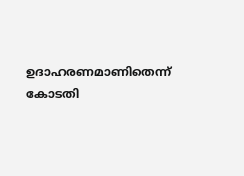ഉദാഹരണമാണിതെന്ന് കോടതി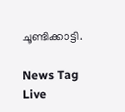ചൂണ്ടിക്കാട്ടി.

News Tag Live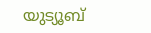യുട്യൂബ്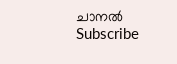ചാനല്‍ Subscribe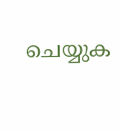ചെയ്യുക